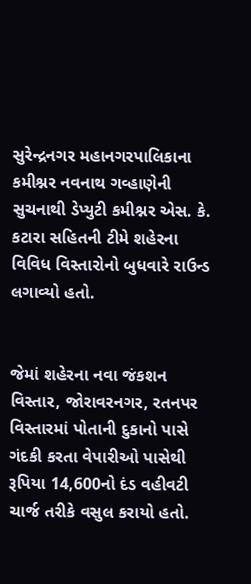સુરેન્દ્રનગર મહાનગરપાલિકાના કમીશ્નર નવનાથ ગવ્હાણેની સુચનાથી ડેપ્યુટી કમીશ્નર એસ. કે. કટારા સહિતની ટીમે શહેરના વિવિધ વિસ્તારોનો બુધવારે રાઉન્ડ લગાવ્યો હતો.


જેમાં શહેરના નવા જંકશન વિસ્તાર, જોરાવરનગર, રતનપર વિસ્તારમાં પોતાની દુકાનો પાસે ગંદકી કરતા વેપારીઓ પાસેથી રૂપિયા 14,600નો દંડ વહીવટી ચાર્જ તરીકે વસુલ કરાયો હતો.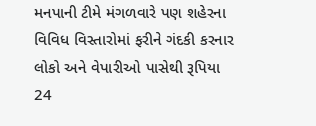મનપાની ટીમે મંગળવારે પણ શહેરના વિવિધ વિસ્તારોમાં ફરીને ગંદકી કરનાર લોકો અને વેપારીઓ પાસેથી રૂપિયા 24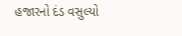હજારનો દંડ વસુલ્યો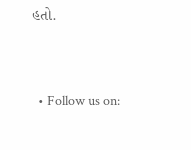હતો.


  • Follow us on: